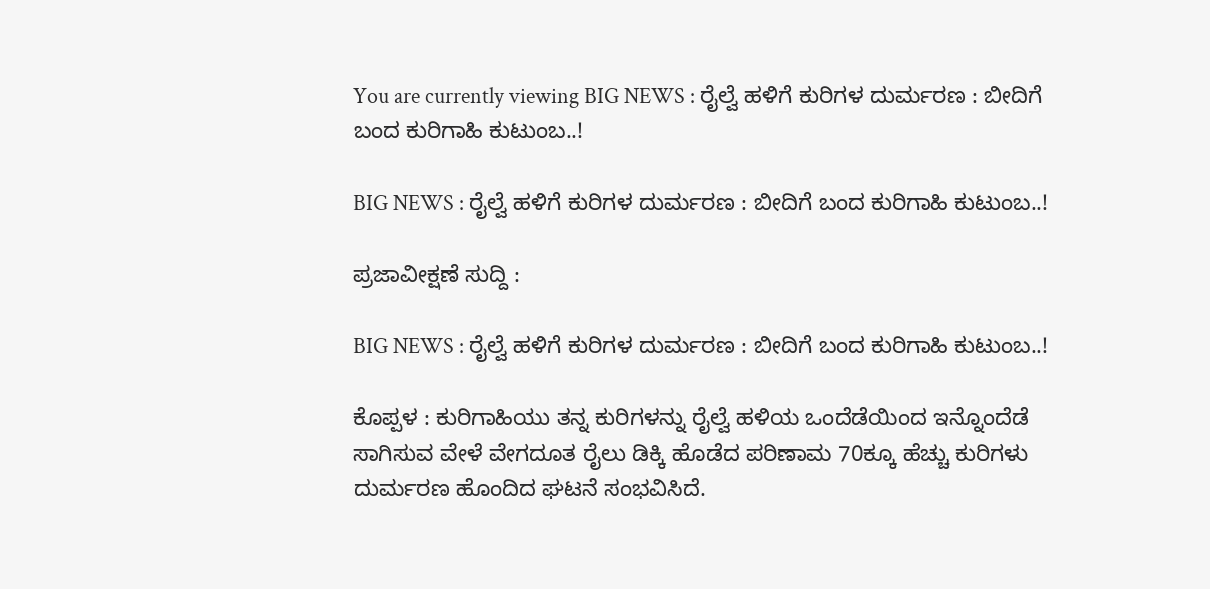You are currently viewing BIG NEWS : ರೈಲ್ವೆ ಹಳಿಗೆ ಕುರಿಗಳ ದುರ್ಮರಣ : ಬೀದಿಗೆ ಬಂದ ಕುರಿಗಾಹಿ ಕುಟುಂಬ..!

BIG NEWS : ರೈಲ್ವೆ ಹಳಿಗೆ ಕುರಿಗಳ ದುರ್ಮರಣ : ಬೀದಿಗೆ ಬಂದ ಕುರಿಗಾಹಿ ಕುಟುಂಬ..!

ಪ್ರಜಾವೀಕ್ಷಣೆ ಸುದ್ದಿ :

BIG NEWS : ರೈಲ್ವೆ ಹಳಿಗೆ ಕುರಿಗಳ ದುರ್ಮರಣ : ಬೀದಿಗೆ ಬಂದ ಕುರಿಗಾಹಿ ಕುಟುಂಬ..!

ಕೊಪ್ಪಳ : ಕುರಿಗಾಹಿಯು ತನ್ನ ಕುರಿಗಳನ್ನು ರೈಲ್ವೆ ಹಳಿಯ ಒಂದೆಡೆಯಿಂದ ಇನ್ನೊಂದೆಡೆ ಸಾಗಿಸುವ ವೇಳೆ ವೇಗದೂತ ರೈಲು ಡಿಕ್ಕಿ ಹೊಡೆದ ಪರಿಣಾಮ 70ಕ್ಕೂ ಹೆಚ್ಚು ಕುರಿಗಳು ದುರ್ಮರಣ ಹೊಂದಿದ ಘಟನೆ ಸಂಭವಿಸಿದೆ.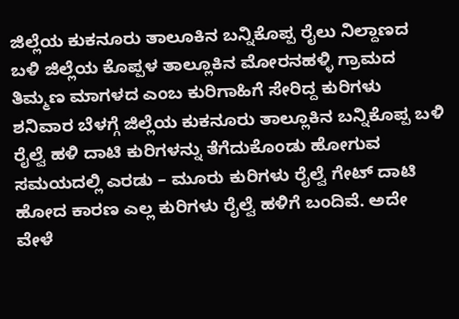ಜಿಲ್ಲೆಯ ಕುಕನೂರು ತಾಲೂಕಿನ ಬನ್ನಿಕೊಪ್ಪ ರೈಲು ನಿಲ್ದಾಣದ ಬಳಿ ಜಿಲ್ಲೆಯ ಕೊಪ್ಪಳ ತಾಲ್ಲೂಕಿನ ಮೋರನಹಳ್ಳಿ ಗ್ರಾಮದ ತಿಮ್ಮಣ ಮಾಗಳದ ಎಂಬ ಕುರಿಗಾಹಿಗೆ ಸೇರಿದ್ದ ಕುರಿಗಳು ಶನಿವಾರ ಬೆಳಗ್ಗೆ ಜಿಲ್ಲೆಯ ಕುಕನೂರು ತಾಲ್ಲೂಕಿನ ಬನ್ನಿಕೊಪ್ಪ ಬಳಿ ರೈಲ್ವೆ ಹಳಿ ದಾಟಿ ಕುರಿಗಳನ್ನು ತೆಗೆದುಕೊಂಡು ಹೋಗುವ ಸಮಯದಲ್ಲಿ ಎರಡು – ಮೂರು ಕುರಿಗಳು ರೈಲ್ವೆ ಗೇಟ್ ದಾಟಿ ಹೋದ ಕಾರಣ ಎಲ್ಲ ಕುರಿಗಳು ರೈಲ್ವೆ ಹಳಿಗೆ ಬಂದಿವೆ. ಅದೇ ವೇಳೆ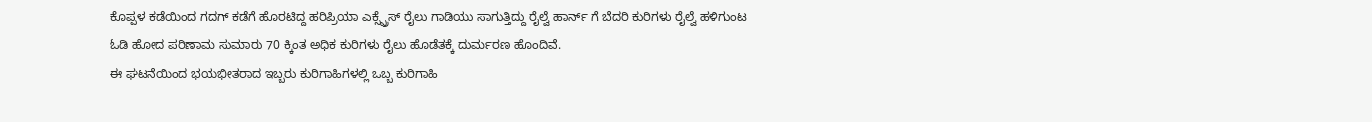ಕೊಪ್ಪಳ ಕಡೆಯಿಂದ ಗದಗ್ ಕಡೆಗೆ ಹೊರಟಿದ್ದ ಹರಿಪ್ರಿಯಾ ಎಕ್ಸ್ಪ್ರೆಸ್ ರೈಲು ಗಾಡಿಯು ಸಾಗುತ್ತಿದ್ದು ರೈಲ್ವೆ ಹಾರ್ನ್ ಗೆ ಬೆದರಿ ಕುರಿಗಳು ರೈಲ್ವೆ ಹಳಿಗುಂಟ ಓಡಿ ಹೋದ ಪರಿಣಾಮ ಸುಮಾರು 70 ಕ್ಕಿಂತ ಅಧಿಕ ಕುರಿಗಳು ರೈಲು ಹೊಡೆತಕ್ಕೆ ದುರ್ಮರಣ ಹೊಂದಿವೆ.
ಈ ಘಟನೆಯಿಂದ ಭಯಭೀತರಾದ ಇಬ್ಬರು ಕುರಿಗಾಹಿಗಳಲ್ಲಿ ಒಬ್ಬ ಕುರಿಗಾಹಿ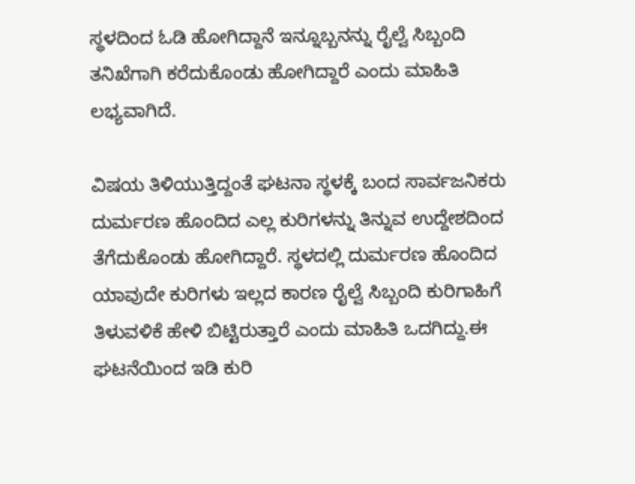ಸ್ಥಳದಿಂದ ಓಡಿ ಹೋಗಿದ್ದಾನೆ ಇನ್ನೂಬ್ಬನನ್ನು ರೈಲ್ವೆ ಸಿಬ್ಬಂದಿ ತನಿಖೆಗಾಗಿ ಕರೆದುಕೊಂಡು ಹೋಗಿದ್ದಾರೆ ಎಂದು ಮಾಹಿತಿ ಲಭ್ಯವಾಗಿದೆ.

ವಿಷಯ ತಿಳಿಯುತ್ತಿದ್ದಂತೆ ಘಟನಾ ಸ್ಥಳಕ್ಕೆ ಬಂದ ಸಾರ್ವಜನಿಕರು ದುರ್ಮರಣ ಹೊಂದಿದ ಎಲ್ಲ ಕುರಿಗಳನ್ನು ತಿನ್ನುವ ಉದ್ದೇಶದಿಂದ ತೆಗೆದುಕೊಂಡು ಹೋಗಿದ್ದಾರೆ. ಸ್ಥಳದಲ್ಲಿ ದುರ್ಮರಣ ಹೊಂದಿದ ಯಾವುದೇ ಕುರಿಗಳು ಇಲ್ಲದ ಕಾರಣ ರೈಲ್ವೆ ಸಿಬ್ಬಂದಿ ಕುರಿಗಾಹಿಗೆ ತಿಳುವಳಿಕೆ ಹೇಳಿ ಬಿಟ್ಟಿರುತ್ತಾರೆ ಎಂದು ಮಾಹಿತಿ ಒದಗಿದ್ದು.ಈ ಘಟನೆಯಿಂದ ಇಡಿ ಕುರಿ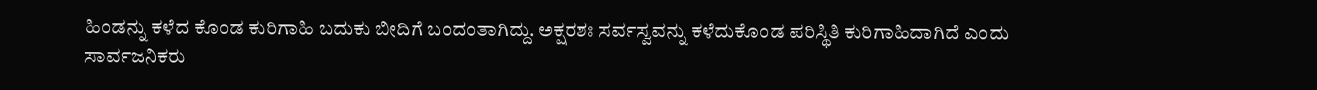ಹಿಂಡನ್ನು ಕಳೆದ ಕೊಂಡ ಕುರಿಗಾಹಿ ಬದುಕು ಬೀದಿಗೆ ಬಂದಂತಾಗಿದ್ದು. ಅಕ್ಷರಶಃ ಸರ್ವಸ್ವವನ್ನು ಕಳೆದುಕೊಂಡ ಪರಿಸ್ಥಿತಿ ಕುರಿಗಾಹಿದಾಗಿದೆ ಎಂದು ಸಾರ್ವಜನಿಕರು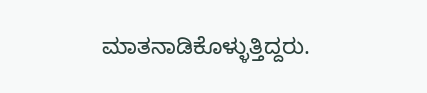ಮಾತನಾಡಿಕೊಳ್ಳುತ್ತಿದ್ದರು.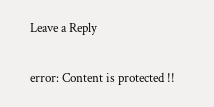Leave a Reply

error: Content is protected !!